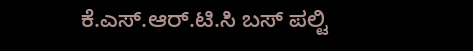ಕೆ.ಎಸ್.ಆರ್.ಟಿ.ಸಿ ಬಸ್ ಪಲ್ಟಿ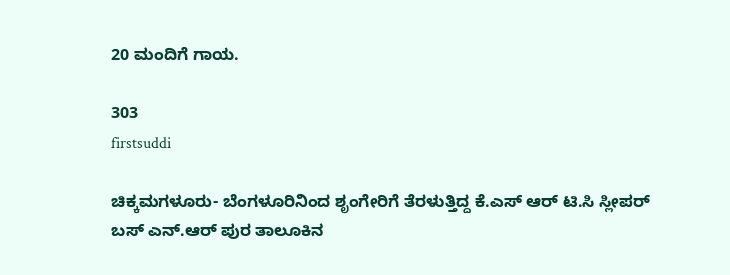20 ಮಂದಿಗೆ ಗಾಯ.

303
firstsuddi

ಚಿಕ್ಕಮಗಳೂರು- ಬೆಂಗಳೂರಿನಿಂದ ಶೃಂಗೇರಿಗೆ ತೆರಳುತ್ತಿದ್ದ ಕೆ.ಎಸ್ ಆರ್ ಟಿ.ಸಿ ಸ್ಲೀಪರ್ ಬಸ್ ಎನ್.ಆರ್ ಪುರ ತಾಲೂಕಿನ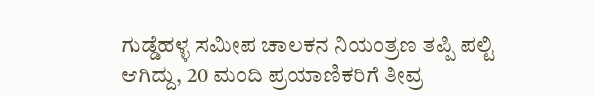ಗುಡ್ಡೆಹಳ್ಳ ಸಮೀಪ ಚಾಲಕನ ನಿಯಂತ್ರಣ ತಪ್ಪಿ ಪಲ್ಟಿ ಆಗಿದ್ದು, 20 ಮಂದಿ ಪ್ರಯಾಣಿಕರಿಗೆ ತೀವ್ರ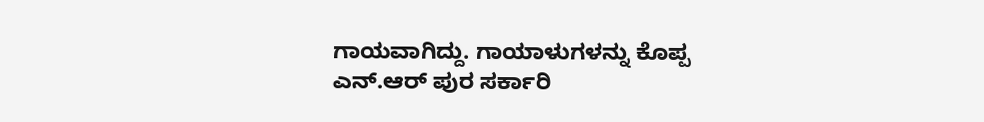ಗಾಯವಾಗಿದ್ದು. ಗಾಯಾಳುಗಳನ್ನು ಕೊಪ್ಪ ಎನ್.ಆರ್ ಪುರ ಸರ್ಕಾರಿ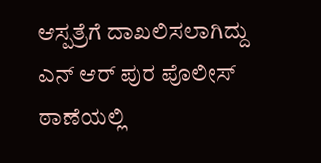ಆಸ್ಪತ್ರೆಗೆ ದಾಖಲಿಸಲಾಗಿದ್ದು ಎನ್ ಆರ್ ಪುರ ಪೊಲೀಸ್ ಠಾಣೆಯಲ್ಲಿ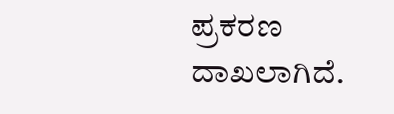ಪ್ರಕರಣ ದಾಖಲಾಗಿದೆ.